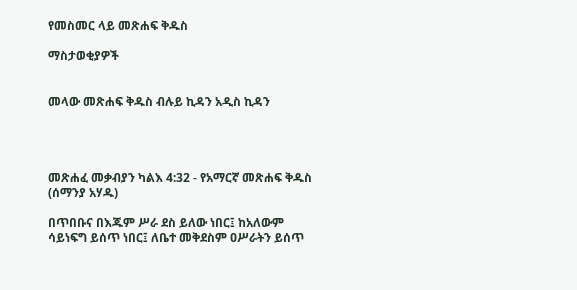የመስመር ላይ መጽሐፍ ቅዱስ

ማስታወቂያዎች


መላው መጽሐፍ ቅዱስ ብሉይ ኪዳን አዲስ ኪዳን




መጽሐፈ መቃብያን ካልእ 4:32 - የአማርኛ መጽሐፍ ቅዱስ (ሰማንያ አሃዱ)

በጥበቡና በእጁም ሥራ ደስ ይለው ነበር፤ ከአለውም ሳይነፍግ ይሰጥ ነበር፤ ለቤተ መቅደስም ዐሥራትን ይሰጥ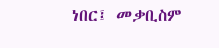ነበር፤ መቃቢስም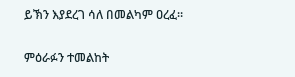ይኽን እያደረገ ሳለ በመልካም ዐረፈ።

ምዕራፉን ተመልከት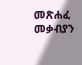መጽሐፈ መቃብያን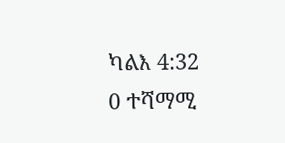ካልእ 4:32
0 ተሻማሚ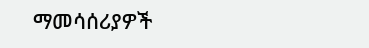ማመሳሰሪያዎች